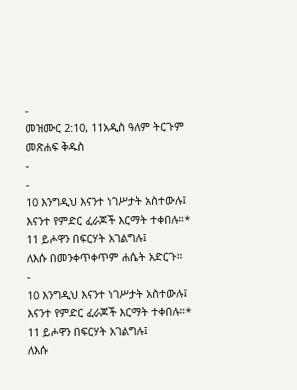-
መዝሙር 2:10, 11አዲስ ዓለም ትርጉም መጽሐፍ ቅዱስ
-
-
10 እንግዲህ እናንተ ነገሥታት አስተውሉ፤
እናንተ የምድር ፈራጆች እርማት ተቀበሉ።*
11 ይሖዋን በፍርሃት አገልግሉ፤
ለእሱ በመንቀጥቀጥም ሐሴት አድርጉ።
-
10 እንግዲህ እናንተ ነገሥታት አስተውሉ፤
እናንተ የምድር ፈራጆች እርማት ተቀበሉ።*
11 ይሖዋን በፍርሃት አገልግሉ፤
ለእሱ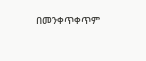በመንቀጥቀጥም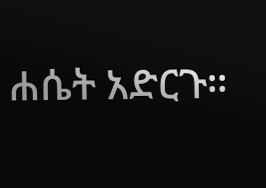ሐሴት አድርጉ።